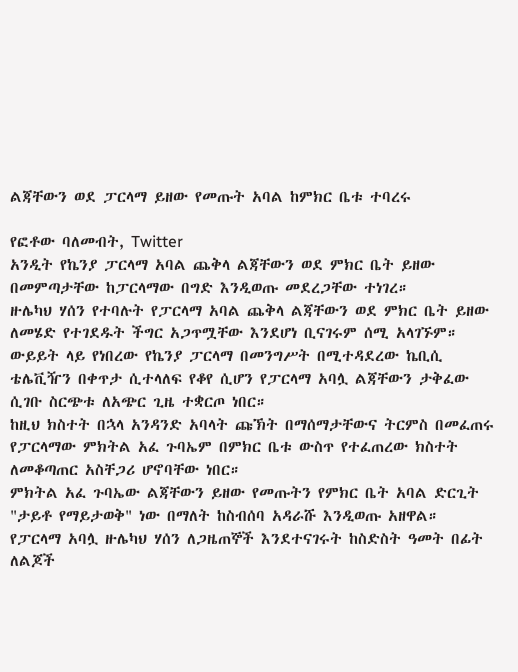ልጃቸውን ወደ ፓርላማ ይዘው የመጡት አባል ከምክር ቤቱ ተባረሩ

የፎቶው ባለመብት, Twitter
አንዲት የኬንያ ፓርላማ አባል ጨቅላ ልጃቸውን ወደ ምክር ቤት ይዘው በመምጣታቸው ከፓርላማው በግድ እንዲወጡ መደረጋቸው ተነገረ።
ዙሌካህ ሃሰን የተባሉት የፓርላማ አባል ጨቅላ ልጃቸውን ወደ ምክር ቤት ይዘው ለመሄድ የተገደዱት ችግር አጋጥሟቸው እንደሆነ ቢናገሩም ሰሚ አላገኙም።
ውይይት ላይ የነበረው የኬንያ ፓርላማ በመንግሥት በሚተዳደረው ኬቢሲ ቴሌቪዥን በቀጥታ ሲተላለፍ የቆየ ሲሆን የፓርላማ አባሏ ልጃቸውን ታቅፈው ሲገቡ ስርጭቱ ለአጭር ጊዜ ተቋርጦ ነበር።
ከዚህ ክስተት በኋላ አንዳንድ አባላት ጩኽት በማሰማታቸውና ትርምስ በመፈጠሩ የፓርላማው ምክትል አፈ ጉባኤም በምክር ቤቱ ውስጥ የተፈጠረው ክስተት ለመቆጣጠር አስቸጋሪ ሆኖባቸው ነበር።
ምክትል አፈ ጉባኤው ልጃቸውን ይዘው የመጡትን የምክር ቤት አባል ድርጊት "ታይቶ የማይታወቅ" ነው በማለት ከስብሰባ አዳራሹ እንዲወጡ አዘዋል።
የፓርላማ አባሏ ዙሌካህ ሃሰን ለጋዜጠኞች እንደተናገሩት ከስድስት ዓመት በፊት ለልጆች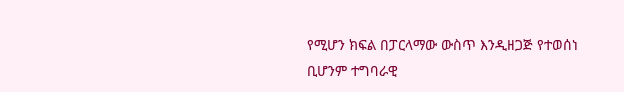የሚሆን ክፍል በፓርላማው ውስጥ እንዲዘጋጅ የተወሰነ ቢሆንም ተግባራዊ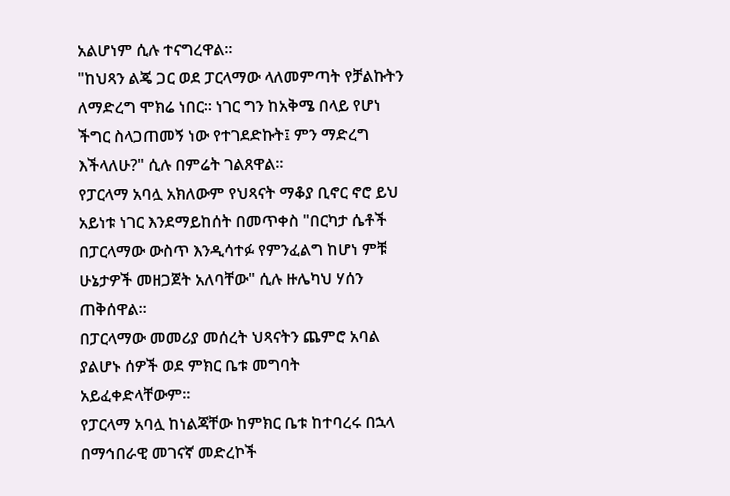አልሆነም ሲሉ ተናግረዋል።
"ከህጻን ልጄ ጋር ወደ ፓርላማው ላለመምጣት የቻልኩትን ለማድረግ ሞክሬ ነበር። ነገር ግን ከአቅሜ በላይ የሆነ ችግር ስላጋጠመኝ ነው የተገደድኩት፤ ምን ማድረግ እችላለሁ?" ሲሉ በምሬት ገልጸዋል።
የፓርላማ አባሏ አክለውም የህጻናት ማቆያ ቢኖር ኖሮ ይህ አይነቱ ነገር እንደማይከሰት በመጥቀስ "በርካታ ሴቶች በፓርላማው ውስጥ እንዲሳተፉ የምንፈልግ ከሆነ ምቹ ሁኔታዎች መዘጋጀት አለባቸው" ሲሉ ዙሌካህ ሃሰን ጠቅሰዋል።
በፓርላማው መመሪያ መሰረት ህጻናትን ጨምሮ አባል ያልሆኑ ሰዎች ወደ ምክር ቤቱ መግባት አይፈቀድላቸውም።
የፓርላማ አባሏ ከነልጃቸው ከምክር ቤቱ ከተባረሩ በኋላ በማኅበራዊ መገናኛ መድረኮች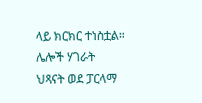ላይ ክርክር ተነስቷል።
ሌሎች ሃገራት ህጻናት ወደ ፓርላማ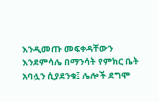እንዲመጡ መፍቀዳቸውን እንደምሳሌ በማንሳት የምክር ቤት አባሏን ሲያደንቁ፤ ሌሎች ደግሞ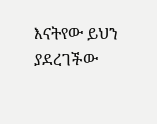እናትየው ይህን ያደረገችው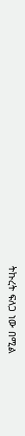ትኩረት ፍለጋ ነው በሚል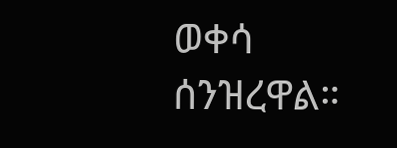ወቀሳ ሰንዝረዋል።